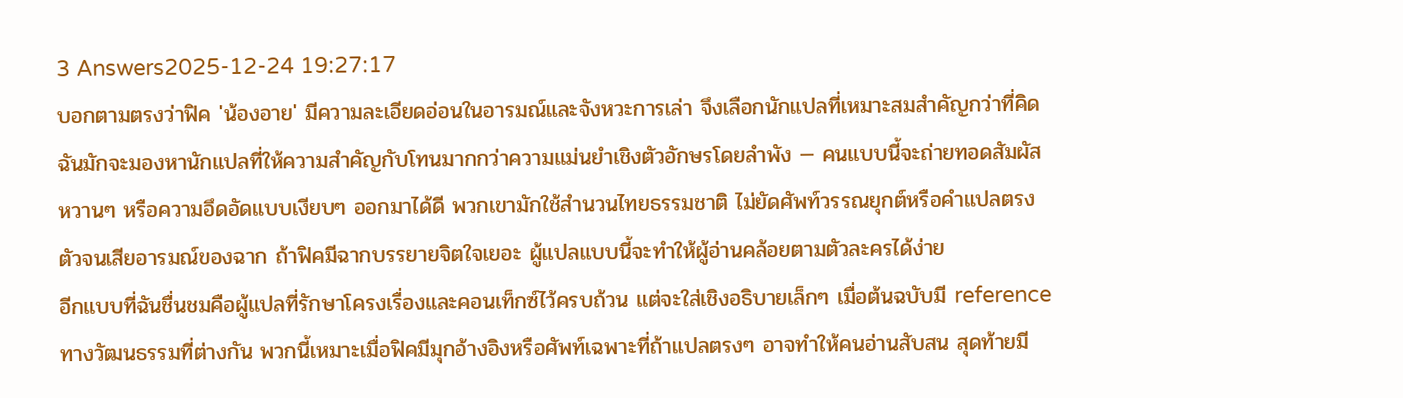3 Answers2025-12-24 19:27:17
บอกตามตรงว่าฟิค 'น้องอาย' มีความละเอียดอ่อนในอารมณ์และจังหวะการเล่า จึงเลือกนักแปลที่เหมาะสมสำคัญกว่าที่คิด
ฉันมักจะมองหานักแปลที่ให้ความสำคัญกับโทนมากกว่าความแม่นยำเชิงตัวอักษรโดยลำพัง — คนแบบนี้จะถ่ายทอดสัมผัสหวานๆ หรือความอึดอัดแบบเงียบๆ ออกมาได้ดี พวกเขามักใช้สำนวนไทยธรรมชาติ ไม่ยัดศัพท์วรรณยุกต์หรือคำแปลตรงตัวจนเสียอารมณ์ของฉาก ถ้าฟิคมีฉากบรรยายจิตใจเยอะ ผู้แปลแบบนี้จะทำให้ผู้อ่านคล้อยตามตัวละครได้ง่าย
อีกแบบที่ฉันชื่นชมคือผู้แปลที่รักษาโครงเรื่องและคอนเท็กซ์ไว้ครบถ้วน แต่จะใส่เชิงอธิบายเล็กๆ เมื่อต้นฉบับมี reference ทางวัฒนธรรมที่ต่างกัน พวกนี้เหมาะเมื่อฟิคมีมุกอ้างอิงหรือศัพท์เฉพาะที่ถ้าแปลตรงๆ อาจทำให้คนอ่านสับสน สุดท้ายมี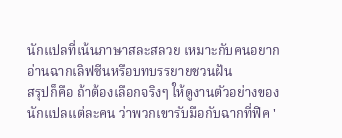นักแปลที่เน้นภาษาสละสลวย เหมาะกับคนอยากอ่านฉากเลิฟซีนหรือบทบรรยายชวนฝัน
สรุปก็คือ ถ้าต้องเลือกจริงๆ ให้ดูงานตัวอย่างของนักแปลแต่ละคน ว่าพวกเขารับมือกับฉากที่ฟิค '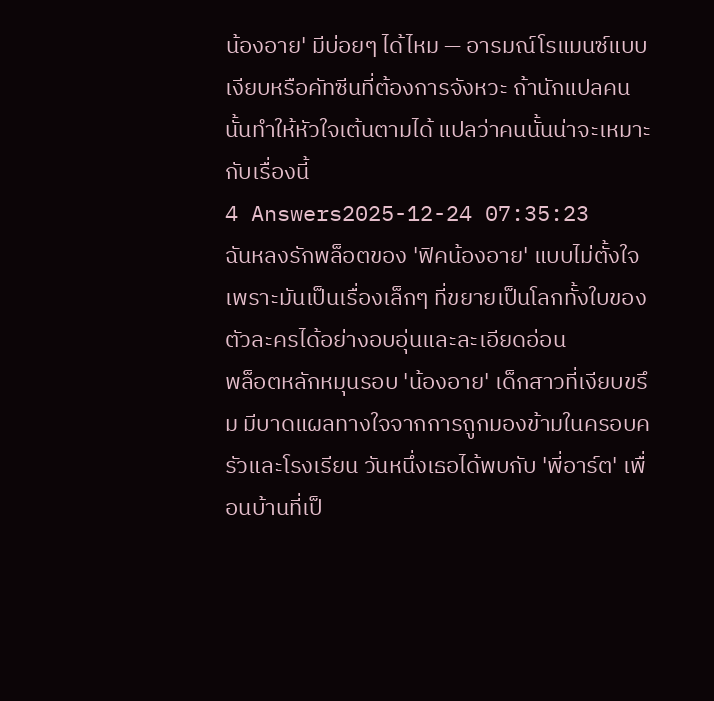น้องอาย' มีบ่อยๆ ได้ไหม — อารมณ์โรแมนซ์แบบเงียบหรือคัทซีนที่ต้องการจังหวะ ถ้านักแปลคนนั้นทำให้หัวใจเต้นตามได้ แปลว่าคนนั้นน่าจะเหมาะกับเรื่องนี้
4 Answers2025-12-24 07:35:23
ฉันหลงรักพล็อตของ 'ฟิคน้องอาย' แบบไม่ตั้งใจ เพราะมันเป็นเรื่องเล็กๆ ที่ขยายเป็นโลกทั้งใบของตัวละครได้อย่างอบอุ่นและละเอียดอ่อน
พล็อตหลักหมุนรอบ 'น้องอาย' เด็กสาวที่เงียบขรึม มีบาดแผลทางใจจากการถูกมองข้ามในครอบครัวและโรงเรียน วันหนึ่งเธอได้พบกับ 'พี่อาร์ต' เพื่อนบ้านที่เป็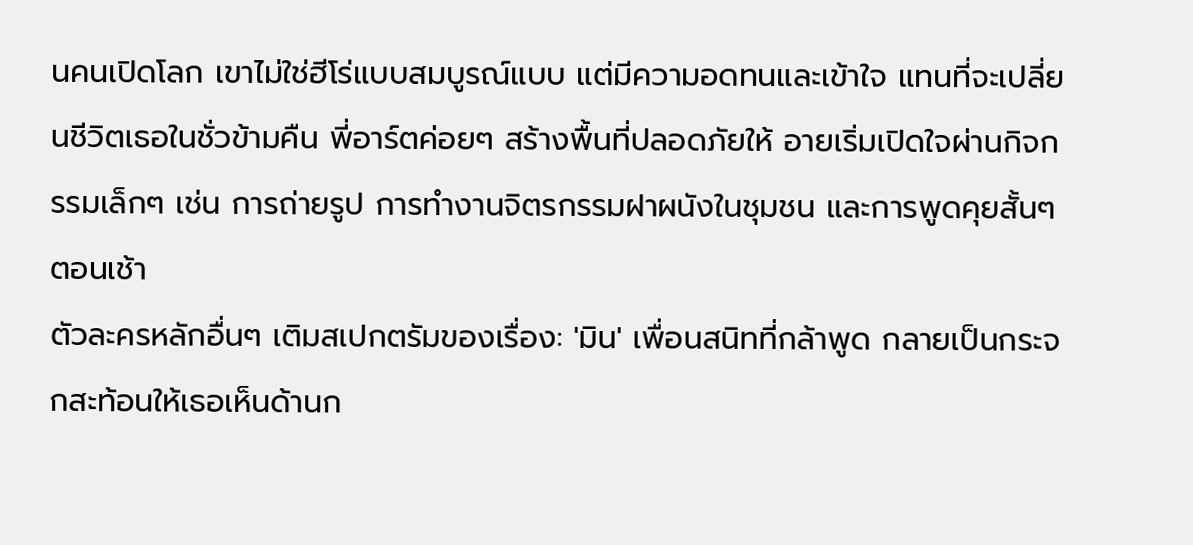นคนเปิดโลก เขาไม่ใช่ฮีโร่แบบสมบูรณ์แบบ แต่มีความอดทนและเข้าใจ แทนที่จะเปลี่ยนชีวิตเธอในชั่วข้ามคืน พี่อาร์ตค่อยๆ สร้างพื้นที่ปลอดภัยให้ อายเริ่มเปิดใจผ่านกิจกรรมเล็กๆ เช่น การถ่ายรูป การทำงานจิตรกรรมฝาผนังในชุมชน และการพูดคุยสั้นๆ ตอนเช้า
ตัวละครหลักอื่นๆ เติมสเปกตรัมของเรื่อง: 'มิน' เพื่อนสนิทที่กล้าพูด กลายเป็นกระจกสะท้อนให้เธอเห็นด้านก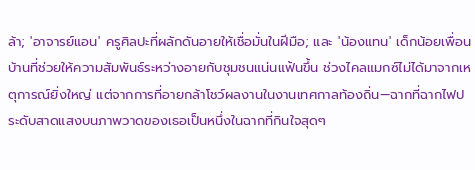ล้า; 'อาจารย์แอน' ครูศิลปะที่ผลักดันอายให้เชื่อมั่นในฝีมือ; และ 'น้องแทน' เด็กน้อยเพื่อนบ้านที่ช่วยให้ความสัมพันธ์ระหว่างอายกับชุมชนแน่นแฟ้นขึ้น ช่วงไคลแมกซ์ไม่ได้มาจากเหตุการณ์ยิ่งใหญ่ แต่จากการที่อายกล้าโชว์ผลงานในงานเทศกาลท้องถิ่น—ฉากที่ฉากไฟประดับสาดแสงบนภาพวาดของเธอเป็นหนึ่งในฉากที่กินใจสุดๆ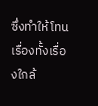ซึ่งทำให้โทนเรื่องทั้งเรื่องใกล้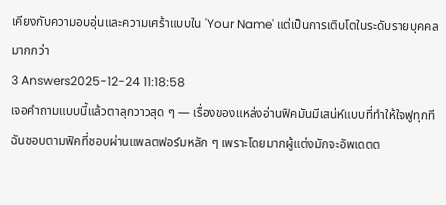เคียงกับความอบอุ่นและความเศร้าแบบใน 'Your Name' แต่เป็นการเติบโตในระดับรายบุคคลมากกว่า
3 Answers2025-12-24 11:18:58
เจอคำถามแบบนี้แล้วตาลุกวาวสุด ๆ — เรื่องของแหล่งอ่านฟิคมันมีเสน่ห์แบบที่ทำให้ใจฟูทุกที
ฉันชอบตามฟิคที่ชอบผ่านแพลตฟอร์มหลัก ๆ เพราะโดยมากผู้แต่งมักจะอัพเดตต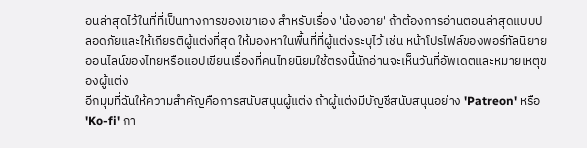อนล่าสุดไว้ในที่ที่เป็นทางการของเขาเอง สำหรับเรื่อง 'น้องอาย' ถ้าต้องการอ่านตอนล่าสุดแบบปลอดภัยและให้เกียรติผู้แต่งที่สุด ให้มองหาในพื้นที่ที่ผู้แต่งระบุไว้ เช่น หน้าโปรไฟล์ของพอร์ทัลนิยายออนไลน์ของไทยหรือแอปเขียนเรื่องที่คนไทยนิยมใช้ตรงนี้นักอ่านจะเห็นวันที่อัพเดตและหมายเหตุของผู้แต่ง
อีกมุมที่ฉันให้ความสำคัญคือการสนับสนุนผู้แต่ง ถ้าผู้แต่งมีบัญชีสนับสนุนอย่าง 'Patreon' หรือ 'Ko-fi' กา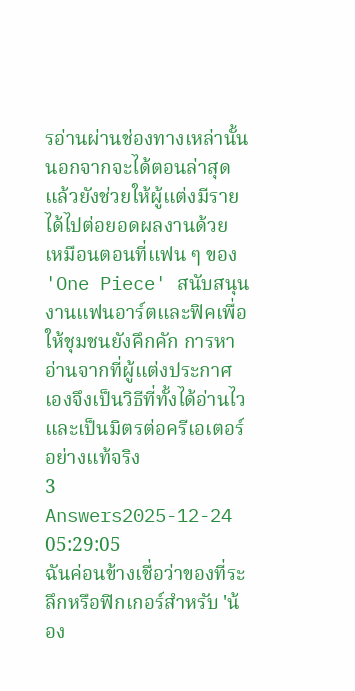รอ่านผ่านช่องทางเหล่านั้นนอกจากจะได้ตอนล่าสุดแล้วยังช่วยให้ผู้แต่งมีรายได้ไปต่อยอดผลงานด้วย เหมือนตอนที่แฟน ๆ ของ 'One Piece' สนับสนุนงานแฟนอาร์ตและฟิคเพื่อให้ชุมชนยังคึกคัก การหาอ่านจากที่ผู้แต่งประกาศเองจึงเป็นวิธีที่ทั้งได้อ่านไวและเป็นมิตรต่อครีเอเตอร์อย่างแท้จริง
3 Answers2025-12-24 05:29:05
ฉันค่อนข้างเชื่อว่าของที่ระลึกหรือฟิกเกอร์สำหรับ 'น้อง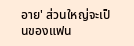อาย' ส่วนใหญ่จะเป็นของแฟน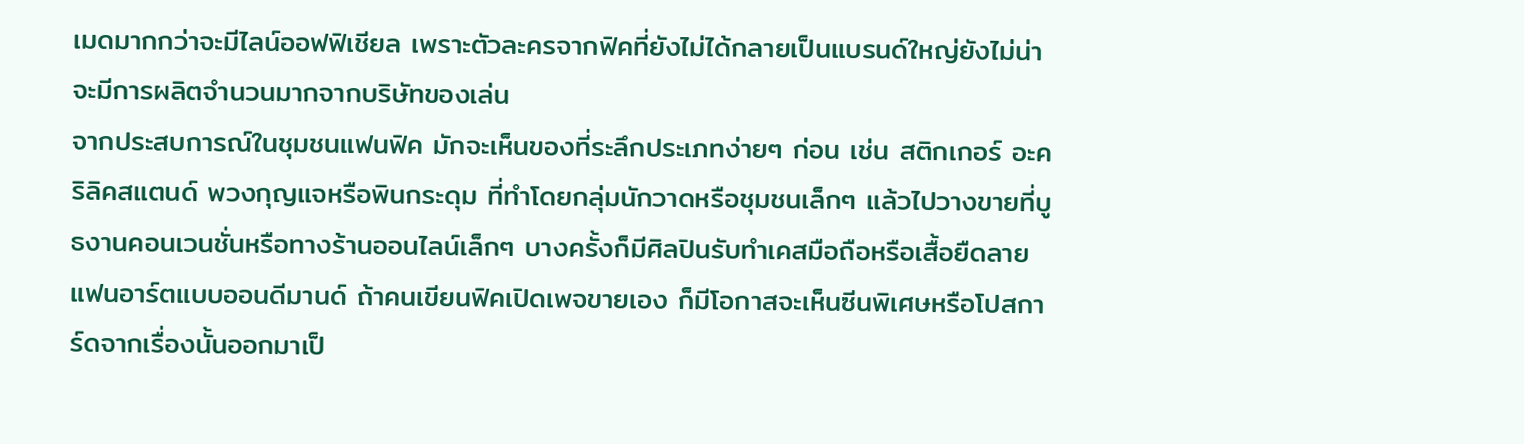เมดมากกว่าจะมีไลน์ออฟฟิเชียล เพราะตัวละครจากฟิคที่ยังไม่ได้กลายเป็นแบรนด์ใหญ่ยังไม่น่าจะมีการผลิตจำนวนมากจากบริษัทของเล่น
จากประสบการณ์ในชุมชนแฟนฟิค มักจะเห็นของที่ระลึกประเภทง่ายๆ ก่อน เช่น สติกเกอร์ อะคริลิคสแตนด์ พวงกุญแจหรือพินกระดุม ที่ทำโดยกลุ่มนักวาดหรือชุมชนเล็กๆ แล้วไปวางขายที่บูธงานคอนเวนชั่นหรือทางร้านออนไลน์เล็กๆ บางครั้งก็มีศิลปินรับทำเคสมือถือหรือเสื้อยืดลายแฟนอาร์ตแบบออนดีมานด์ ถ้าคนเขียนฟิคเปิดเพจขายเอง ก็มีโอกาสจะเห็นซีนพิเศษหรือโปสการ์ดจากเรื่องนั้นออกมาเป็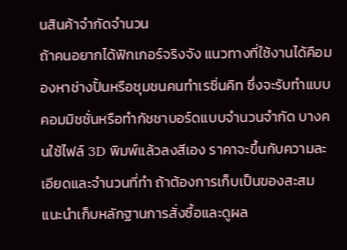นสินค้าจำกัดจำนวน
ถ้าคนอยากได้ฟิกเกอร์จริงจัง แนวทางที่ใช้งานได้คือมองหาช่างปั้นหรือชุมชนคนทำเรซิ่นคิท ซึ่งจะรับทำแบบคอมมิชชั่นหรือทำกัชชาบอร์ดแบบจำนวนจำกัด บางคนใช้ไฟล์ 3D พิมพ์แล้วลงสีเอง ราคาจะขึ้นกับความละเอียดและจำนวนที่ทำ ถ้าต้องการเก็บเป็นของสะสม แนะนำเก็บหลักฐานการสั่งซื้อและดูผล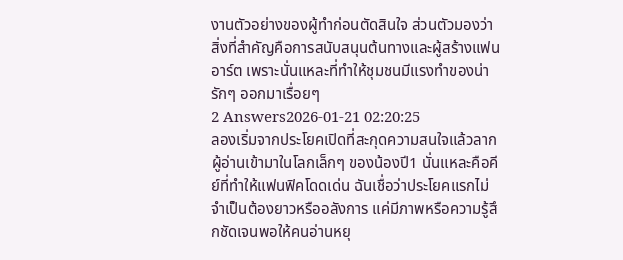งานตัวอย่างของผู้ทำก่อนตัดสินใจ ส่วนตัวมองว่าสิ่งที่สำคัญคือการสนับสนุนต้นทางและผู้สร้างแฟนอาร์ต เพราะนั่นแหละที่ทำให้ชุมชนมีแรงทำของน่ารักๆ ออกมาเรื่อยๆ
2 Answers2026-01-21 02:20:25
ลองเริ่มจากประโยคเปิดที่สะกุดความสนใจแล้วลากผู้อ่านเข้ามาในโลกเล็กๆ ของน้องปี1 นั่นแหละคือคีย์ที่ทำให้แฟนฟิคโดดเด่น ฉันเชื่อว่าประโยคแรกไม่จำเป็นต้องยาวหรืออลังการ แค่มีภาพหรือความรู้สึกชัดเจนพอให้คนอ่านหยุ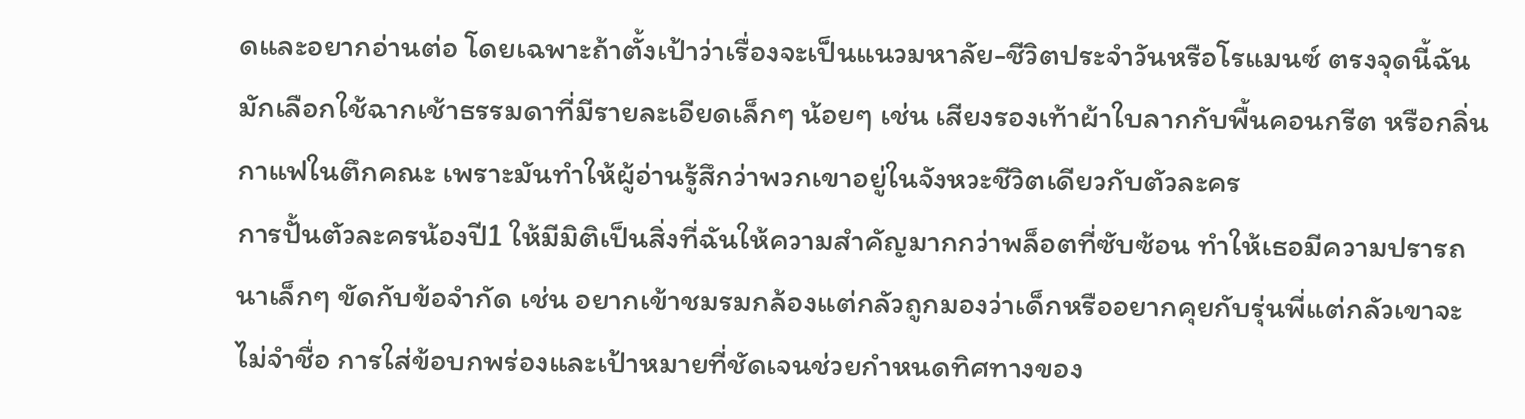ดและอยากอ่านต่อ โดยเฉพาะถ้าตั้งเป้าว่าเรื่องจะเป็นแนวมหาลัย-ชีวิตประจำวันหรือโรแมนซ์ ตรงจุดนี้ฉันมักเลือกใช้ฉากเช้าธรรมดาที่มีรายละเอียดเล็กๆ น้อยๆ เช่น เสียงรองเท้าผ้าใบลากกับพื้นคอนกรีต หรือกลิ่นกาแฟในตึกคณะ เพราะมันทำให้ผู้อ่านรู้สึกว่าพวกเขาอยู่ในจังหวะชีวิตเดียวกับตัวละคร
การปั้นตัวละครน้องปี1 ให้มีมิติเป็นสิ่งที่ฉันให้ความสำคัญมากกว่าพล็อตที่ซับซ้อน ทำให้เธอมีความปรารถนาเล็กๆ ขัดกับข้อจำกัด เช่น อยากเข้าชมรมกล้องแต่กลัวถูกมองว่าเด็กหรืออยากคุยกับรุ่นพี่แต่กลัวเขาจะไม่จำชื่อ การใส่ข้อบกพร่องและเป้าหมายที่ชัดเจนช่วยกำหนดทิศทางของ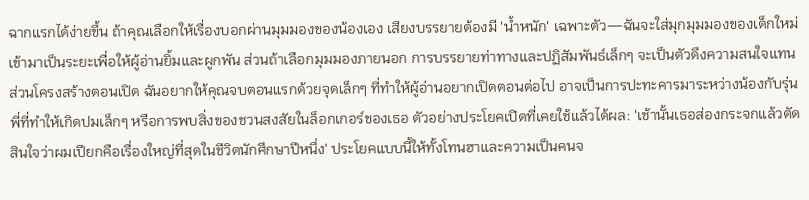ฉากแรกได้ง่ายขึ้น ถ้าคุณเลือกให้เรื่องบอกผ่านมุมมองของน้องเอง เสียงบรรยายต้องมี 'น้ำหนัก' เฉพาะตัว—ฉันจะใส่มุกมุมมองของเด็กใหม่เข้ามาเป็นระยะเพื่อให้ผู้อ่านยิ้มและผูกพัน ส่วนถ้าเลือกมุมมองภายนอก การบรรยายท่าทางและปฏิสัมพันธ์เล็กๆ จะเป็นตัวดึงความสนใจแทน
ส่วนโครงสร้างตอนเปิด ฉันอยากให้คุณจบตอนแรกด้วยจุดเล็กๆ ที่ทำให้ผู้อ่านอยากเปิดตอนต่อไป อาจเป็นการปะทะคารมาระหว่างน้องกับรุ่นพี่ที่ทำให้เกิดปมเล็กๆ หรือการพบสิ่งของชวนสงสัยในล็อกเกอร์ของเธอ ตัวอย่างประโยคเปิดที่เคยใช้แล้วได้ผล: 'เช้านั้นเธอส่องกระจกแล้วตัดสินใจว่าผมเปียกคือเรื่องใหญ่ที่สุดในชีวิตนักศึกษาปีหนึ่ง' ประโยคแบบนี้ให้ทั้งโทนฮาและความเป็นคนจ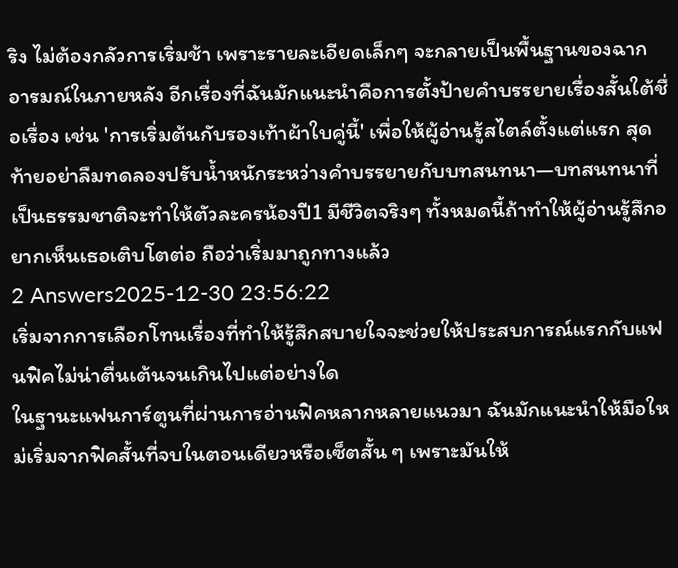ริง ไม่ต้องกลัวการเริ่มช้า เพราะรายละเอียดเล็กๆ จะกลายเป็นพื้นฐานของฉากอารมณ์ในภายหลัง อีกเรื่องที่ฉันมักแนะนำคือการตั้งป้ายคำบรรยายเรื่องสั้นใต้ชื่อเรื่อง เช่น 'การเริ่มต้นกับรองเท้าผ้าใบคู่นี้' เพื่อให้ผู้อ่านรู้สไตล์ตั้งแต่แรก สุดท้ายอย่าลืมทดลองปรับน้ำหนักระหว่างคำบรรยายกับบทสนทนา—บทสนทนาที่เป็นธรรมชาติจะทำให้ตัวละครน้องปี1 มีชีวิตจริงๆ ทั้งหมดนี้ถ้าทำให้ผู้อ่านรู้สึกอยากเห็นเธอเติบโตต่อ ถือว่าเริ่มมาถูกทางแล้ว
2 Answers2025-12-30 23:56:22
เริ่มจากการเลือกโทนเรื่องที่ทำให้รู้สึกสบายใจจะช่วยให้ประสบการณ์แรกกับแฟนฟิคไม่น่าตื่นเต้นจนเกินไปแต่อย่างใด
ในฐานะแฟนการ์ตูนที่ผ่านการอ่านฟิคหลากหลายแนวมา ฉันมักแนะนำให้มือใหม่เริ่มจากฟิคสั้นที่จบในตอนเดียวหรือเซ็ตสั้น ๆ เพราะมันให้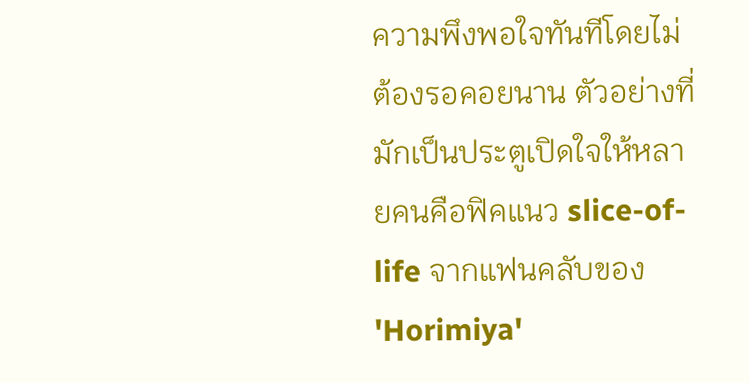ความพึงพอใจทันทีโดยไม่ต้องรอคอยนาน ตัวอย่างที่มักเป็นประตูเปิดใจให้หลายคนคือฟิคแนว slice-of-life จากแฟนคลับของ 'Horimiya'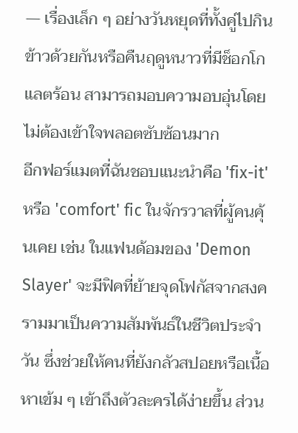— เรื่องเล็ก ๆ อย่างวันหยุดที่ทั้งคู่ไปกินข้าวด้วยกันหรือคืนฤดูหนาวที่มีช็อกโกแลตร้อน สามารถมอบความอบอุ่นโดยไม่ต้องเข้าใจพลอตซับซ้อนมาก
อีกฟอร์แมตที่ฉันชอบแนะนำคือ 'fix-it' หรือ 'comfort' fic ในจักรวาลที่ผู้คนคุ้นเคย เช่น ในแฟนด้อมของ 'Demon Slayer' จะมีฟิคที่ย้ายจุดโฟกัสจากสงครามมาเป็นความสัมพันธ์ในชีวิตประจำวัน ซึ่งช่วยให้คนที่ยังกลัวสปอยหรือเนื้อหาเข้ม ๆ เข้าถึงตัวละครได้ง่ายขึ้น ส่วน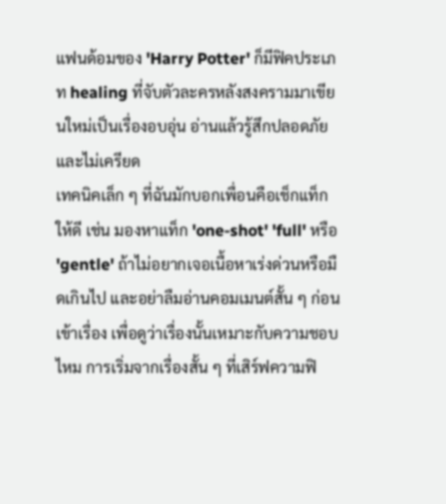แฟนด้อมของ 'Harry Potter' ก็มีฟิคประเภท healing ที่จับตัวละครหลังสงครามมาเขียนใหม่เป็นเรื่องอบอุ่น อ่านแล้วรู้สึกปลอดภัยและไม่เครียด
เทคนิคเล็ก ๆ ที่ฉันมักบอกเพื่อนคือเช็กแท็กให้ดี เช่น มองหาแท็ก 'one-shot' 'full' หรือ 'gentle' ถ้าไม่อยากเจอเนื้อหาเร่งด่วนหรือมืดเกินไป และอย่าลืมอ่านคอมเมนต์สั้น ๆ ก่อนเข้าเรื่อง เพื่อดูว่าเรื่องนั้นเหมาะกับความชอบไหม การเริ่มจากเรื่องสั้น ๆ ที่เสิร์ฟความฟิ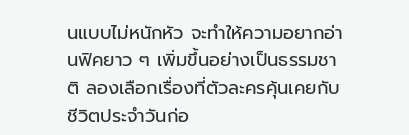นแบบไม่หนักหัว จะทำให้ความอยากอ่านฟิคยาว ๆ เพิ่มขึ้นอย่างเป็นธรรมชาติ ลองเลือกเรื่องที่ตัวละครคุ้นเคยกับชีวิตประจำวันก่อ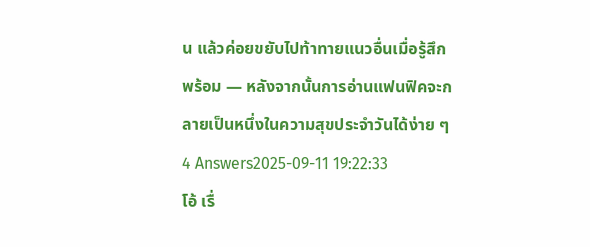น แล้วค่อยขยับไปท้าทายแนวอื่นเมื่อรู้สึกพร้อม — หลังจากนั้นการอ่านแฟนฟิคจะกลายเป็นหนึ่งในความสุขประจำวันได้ง่าย ๆ
4 Answers2025-09-11 19:22:33
โอ้ เรื่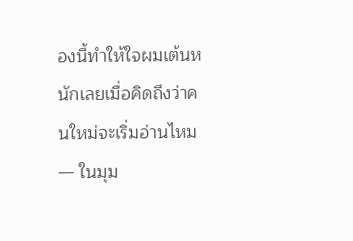องนี้ทำให้ใจผมเต้นหนักเลยเมื่อคิดถึงว่าคนใหม่จะเริ่มอ่านไหม — ในมุม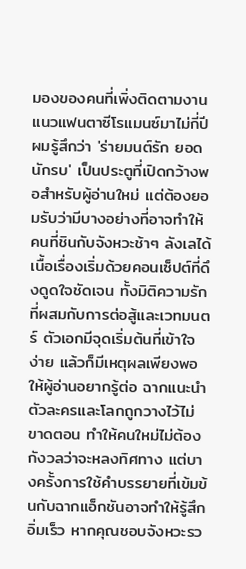มองของคนที่เพิ่งติดตามงานแนวแฟนตาซีโรแมนซ์มาไม่กี่ปี ผมรู้สึกว่า 'ร่ายมนต์รัก ยอด นักรบ' เป็นประตูที่เปิดกว้างพอสำหรับผู้อ่านใหม่ แต่ต้องยอมรับว่ามีบางอย่างที่อาจทำให้คนที่ชินกับจังหวะช้าๆ ลังเลได้
เนื้อเรื่องเริ่มด้วยคอนเซ็ปต์ที่ดึงดูดใจชัดเจน ทั้งมิติความรักที่ผสมกับการต่อสู้และเวทมนตร์ ตัวเอกมีจุดเริ่มต้นที่เข้าใจง่าย แล้วก็มีเหตุผลเพียงพอให้ผู้อ่านอยากรู้ต่อ ฉากแนะนำตัวละครและโลกถูกวางไว้ไม่ขาดตอน ทำให้คนใหม่ไม่ต้องกังวลว่าจะหลงทิศทาง แต่บางครั้งการใช้คำบรรยายที่เข้มข้นกับฉากแอ็กชันอาจทำให้รู้สึกอิ่มเร็ว หากคุณชอบจังหวะรว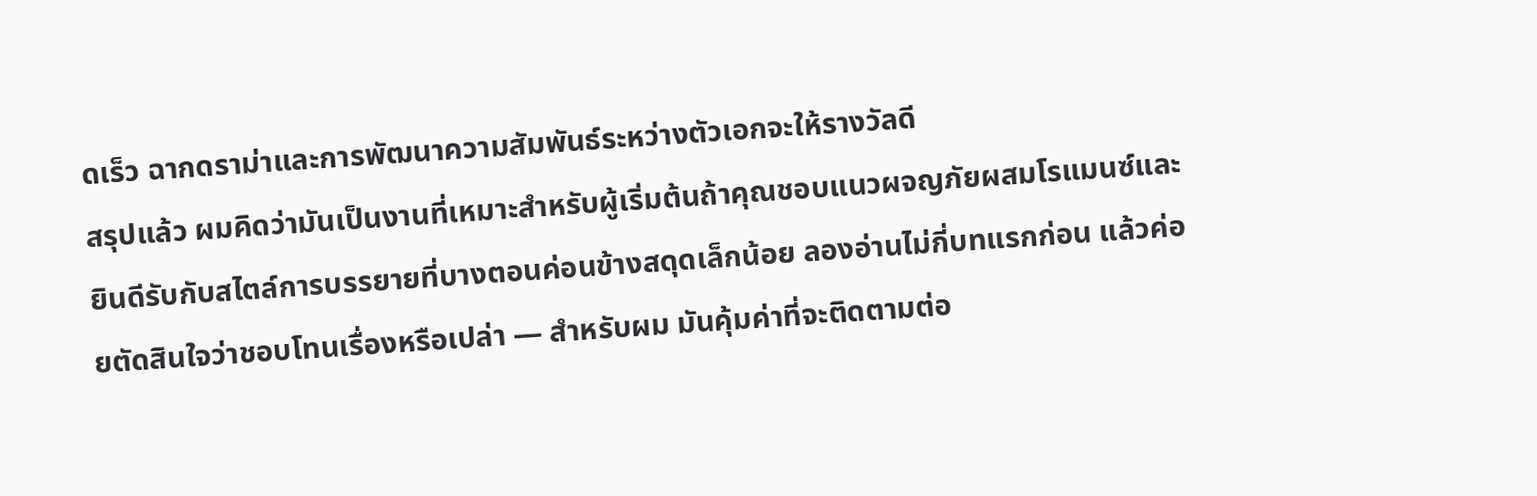ดเร็ว ฉากดราม่าและการพัฒนาความสัมพันธ์ระหว่างตัวเอกจะให้รางวัลดี
สรุปแล้ว ผมคิดว่ามันเป็นงานที่เหมาะสำหรับผู้เริ่มต้นถ้าคุณชอบแนวผจญภัยผสมโรแมนซ์และยินดีรับกับสไตล์การบรรยายที่บางตอนค่อนข้างสดุดเล็กน้อย ลองอ่านไม่กี่บทแรกก่อน แล้วค่อยตัดสินใจว่าชอบโทนเรื่องหรือเปล่า — สำหรับผม มันคุ้มค่าที่จะติดตามต่อ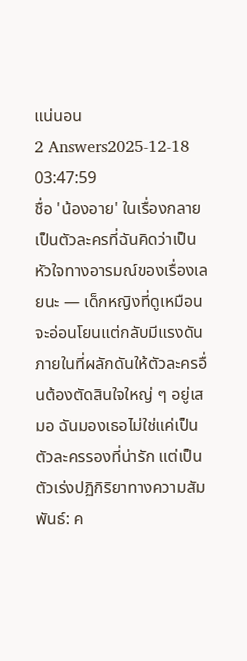แน่นอน
2 Answers2025-12-18 03:47:59
ชื่อ 'น้องอาย' ในเรื่องกลายเป็นตัวละครที่ฉันคิดว่าเป็นหัวใจทางอารมณ์ของเรื่องเลยนะ — เด็กหญิงที่ดูเหมือนจะอ่อนโยนแต่กลับมีแรงดันภายในที่ผลักดันให้ตัวละครอื่นต้องตัดสินใจใหญ่ ๆ อยู่เสมอ ฉันมองเธอไม่ใช่แค่เป็นตัวละครรองที่น่ารัก แต่เป็นตัวเร่งปฏิกิริยาทางความสัมพันธ์: ค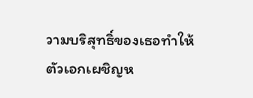วามบริสุทธิ์ของเธอทำให้ตัวเอกเผชิญห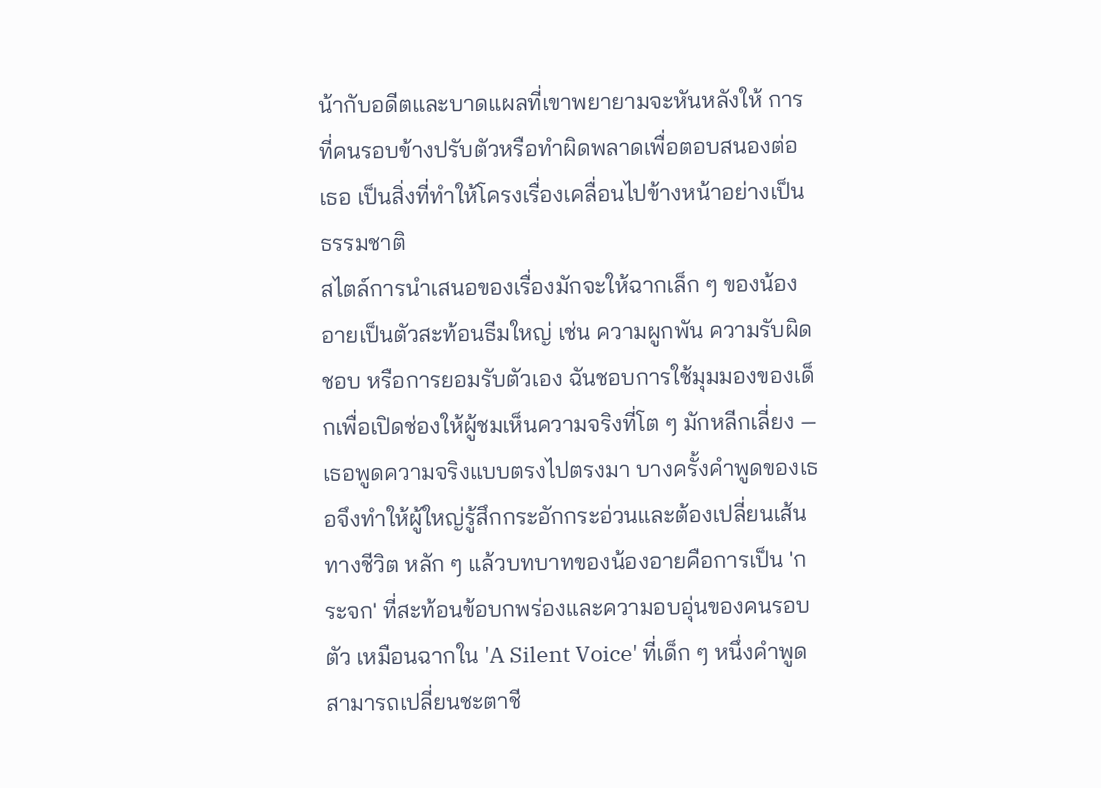น้ากับอดีตและบาดแผลที่เขาพยายามจะหันหลังให้ การที่คนรอบข้างปรับตัวหรือทำผิดพลาดเพื่อตอบสนองต่อเธอ เป็นสิ่งที่ทำให้โครงเรื่องเคลื่อนไปข้างหน้าอย่างเป็นธรรมชาติ
สไตล์การนำเสนอของเรื่องมักจะให้ฉากเล็ก ๆ ของน้องอายเป็นตัวสะท้อนธีมใหญ่ เช่น ความผูกพัน ความรับผิดชอบ หรือการยอมรับตัวเอง ฉันชอบการใช้มุมมองของเด็กเพื่อเปิดช่องให้ผู้ชมเห็นความจริงที่โต ๆ มักหลีกเลี่ยง — เธอพูดความจริงแบบตรงไปตรงมา บางครั้งคำพูดของเธอจึงทำให้ผู้ใหญ่รู้สึกกระอักกระอ่วนและต้องเปลี่ยนเส้นทางชีวิต หลัก ๆ แล้วบทบาทของน้องอายคือการเป็น 'กระจก' ที่สะท้อนข้อบกพร่องและความอบอุ่นของคนรอบตัว เหมือนฉากใน 'A Silent Voice' ที่เด็ก ๆ หนึ่งคำพูดสามารถเปลี่ยนชะตาชี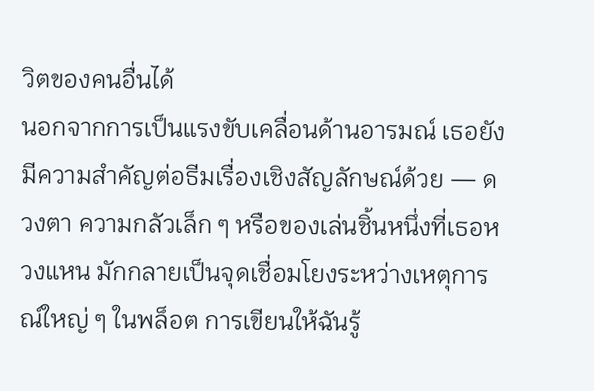วิตของคนอื่นได้
นอกจากการเป็นแรงขับเคลื่อนด้านอารมณ์ เธอยังมีความสำคัญต่อธีมเรื่องเชิงสัญลักษณ์ด้วย — ดวงตา ความกลัวเล็ก ๆ หรือของเล่นชิ้นหนึ่งที่เธอหวงแหน มักกลายเป็นจุดเชื่อมโยงระหว่างเหตุการณ์ใหญ่ ๆ ในพล็อต การเขียนให้ฉันรู้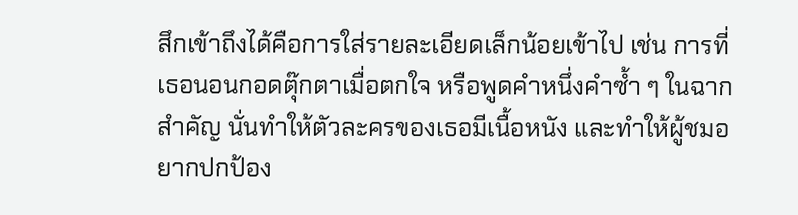สึกเข้าถึงได้คือการใส่รายละเอียดเล็กน้อยเข้าไป เช่น การที่เธอนอนกอดตุ๊กตาเมื่อตกใจ หรือพูดคำหนึ่งคำซ้ำ ๆ ในฉากสำคัญ นั่นทำให้ตัวละครของเธอมีเนื้อหนัง และทำให้ผู้ชมอยากปกป้อง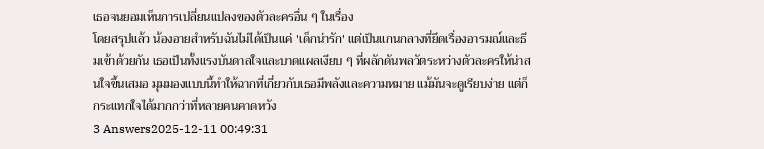เธอจนยอมเห็นการเปลี่ยนแปลงของตัวละครอื่น ๆ ในเรื่อง
โดยสรุปแล้ว น้องอายสำหรับฉันไม่ได้เป็นแค่ 'เด็กน่ารัก' แต่เป็นแกนกลางที่ยึดเรื่องอารมณ์และธีมเข้าด้วยกัน เธอเป็นทั้งแรงบันดาลใจและบาดแผลเงียบ ๆ ที่ผลักดันพลวัตระหว่างตัวละครให้น่าสนใจขึ้นเสมอ มุมมองแบบนี้ทำให้ฉากที่เกี่ยวกับเธอมีพลังและความหมาย แม้มันจะดูเรียบง่าย แต่ก็กระแทกใจได้มากกว่าที่หลายคนคาดหวัง
3 Answers2025-12-11 00:49:31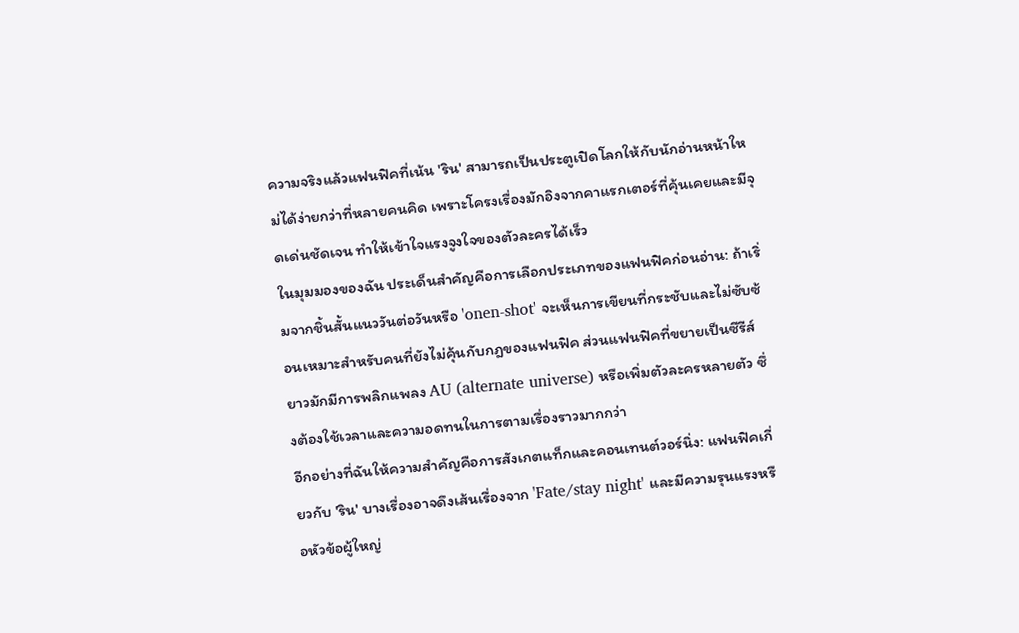ความจริงแล้วแฟนฟิคที่เน้น 'ริน' สามารถเป็นประตูเปิดโลกให้กับนักอ่านหน้าใหม่ได้ง่ายกว่าที่หลายคนคิด เพราะโครงเรื่องมักอิงจากคาแรกเตอร์ที่คุ้นเคยและมีจุดเด่นชัดเจน ทำให้เข้าใจแรงจูงใจของตัวละครได้เร็ว
ในมุมมองของฉัน ประเด็นสำคัญคือการเลือกประเภทของแฟนฟิคก่อนอ่าน: ถ้าเริ่มจากชิ้นสั้นแนววันต่อวันหรือ 'onen-shot' จะเห็นการเขียนที่กระชับและไม่ซับซ้อนเหมาะสำหรับคนที่ยังไม่คุ้นกับกฎของแฟนฟิค ส่วนแฟนฟิคที่ขยายเป็นซีรีส์ยาวมักมีการพลิกแพลง AU (alternate universe) หรือเพิ่มตัวละครหลายตัว ซึ่งต้องใช้เวลาและความอดทนในการตามเรื่องราวมากกว่า
อีกอย่างที่ฉันให้ความสำคัญคือการสังเกตแท็กและคอนเทนต์วอร์นิ่ง: แฟนฟิคเกี่ยวกับ 'ริน' บางเรื่องอาจดึงเส้นเรื่องจาก 'Fate/stay night' และมีความรุนแรงหรือหัวข้อผู้ใหญ่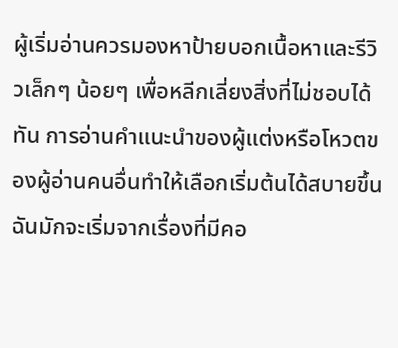ผู้เริ่มอ่านควรมองหาป้ายบอกเนื้อหาและรีวิวเล็กๆ น้อยๆ เพื่อหลีกเลี่ยงสิ่งที่ไม่ชอบได้ทัน การอ่านคำแนะนำของผู้แต่งหรือโหวตของผู้อ่านคนอื่นทำให้เลือกเริ่มต้นได้สบายขึ้น ฉันมักจะเริ่มจากเรื่องที่มีคอ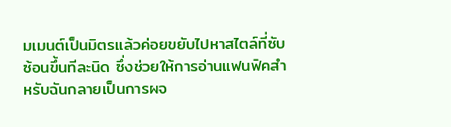มเมนต์เป็นมิตรแล้วค่อยขยับไปหาสไตล์ที่ซับซ้อนขึ้นทีละนิด ซึ่งช่วยให้การอ่านแฟนฟิคสำหรับฉันกลายเป็นการผจ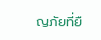ญภัยที่ยื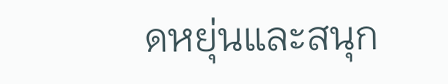ดหยุ่นและสนุก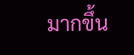มากขึ้น